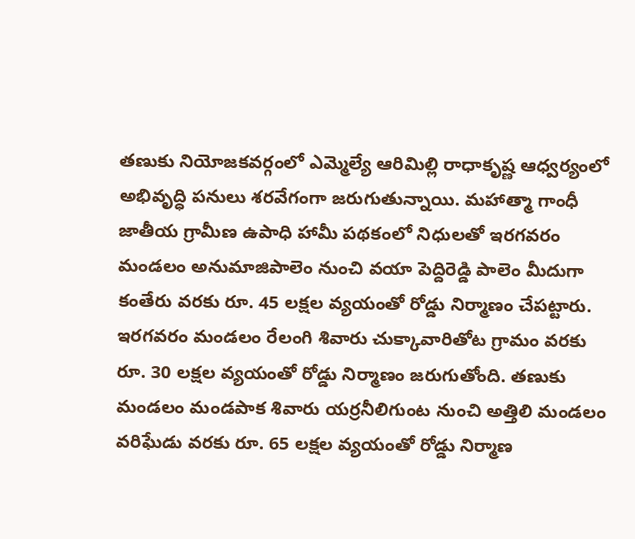తణుకు నియోజకవర్గంలో ఎమ్మెల్యే ఆరిమిల్లి రాధాకృష్ణ ఆధ్వర్యంలో అభివృద్ధి పనులు శరవేగంగా జరుగుతున్నాయి. మహాత్మా గాంధీ జాతీయ గ్రామీణ ఉపాధి హామీ పథకంలో నిధులతో ఇరగవరం మండలం అనుమాజిపాలెం నుంచి వయా పెద్దిరెడ్డి పాలెం మీదుగా కంతేరు వరకు రూ. 45 లక్షల వ్యయంతో రోడ్డు నిర్మాణం చేపట్టారు. ఇరగవరం మండలం రేలంగి శివారు చుక్కావారితోట గ్రామం వరకు రూ. 30 లక్షల వ్యయంతో రోడ్డు నిర్మాణం జరుగుతోంది. తణుకు మండలం మండపాక శివారు యర్రనీలిగుంట నుంచి అత్తిలి మండలం వరిఘేడు వరకు రూ. 65 లక్షల వ్యయంతో రోడ్డు నిర్మాణ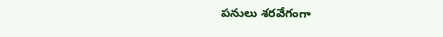పనులు శరవేగంగా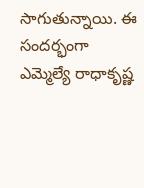సాగుతున్నాయి. ఈ సందర్భంగా ఎమ్మెల్యే రాధాకృష్ణ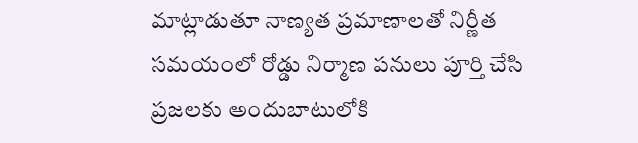మాట్లాడుతూ నాణ్యత ప్రమాణాలతో నిర్ణీత సమయంలో రోడ్డు నిర్మాణ పనులు పూర్తి చేసి ప్రజలకు అందుబాటులోకి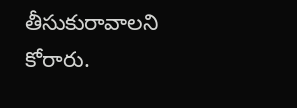తీసుకురావాలని కోరారు.